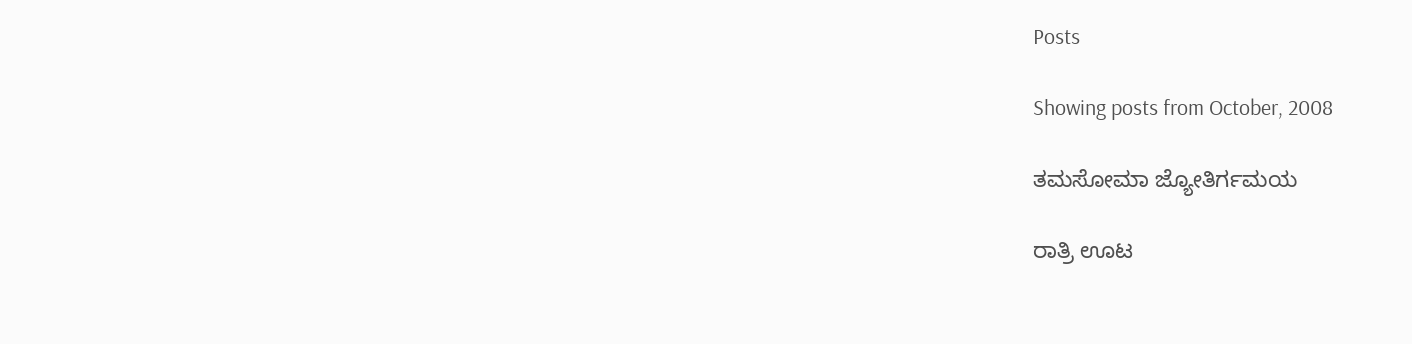Posts

Showing posts from October, 2008

ತಮಸೋಮಾ ಜ್ಯೋತಿರ್ಗಮಯ

ರಾತ್ರಿ ಊಟ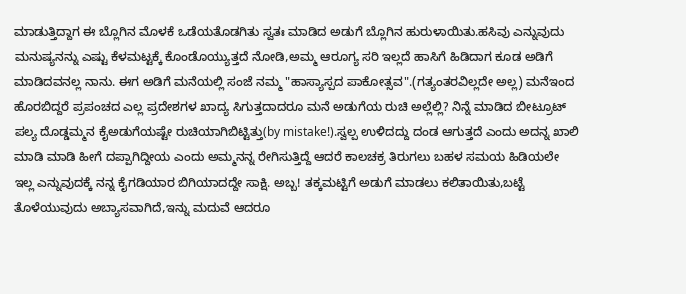ಮಾಡುತ್ತಿದ್ದಾಗ ಈ ಬ್ಲೊಗಿನ ಮೊಳಕೆ ಒಡೆಯತೊಡಗಿತು ಸ್ವತಃ ಮಾಡಿದ ಅಡುಗೆ ಬ್ಲೊಗಿನ ಹುರುಳಾಯಿತು.ಹಸಿವು ಎನ್ನುವುದು ಮನುಷ್ಯನನ್ನು ಎಷ್ಟು ಕೆಳಮಟ್ಟಕ್ಕೆ ಕೊಂಡೊಯ್ಯುತ್ತದೆ ನೋಡಿ,ಅಮ್ಮ ಆರೂಗ್ಯ ಸರಿ ಇಲ್ಲದೆ ಹಾಸಿಗೆ ಹಿಡಿದಾಗ ಕೂಡ ಅಡಿಗೆ ಮಾಡಿದವನಲ್ಲ ನಾನು. ಈಗ ಅಡಿಗೆ ಮನೆಯಲ್ಲಿ ಸಂಜೆ ನಮ್ಮ "ಹಾಸ್ಯಾಸ್ಪದ ಪಾಕೋತ್ಸವ".(ಗತ್ಯಂತರವಿಲ್ಲದೇ ಅಲ್ಲ) ಮನೆಇಂದ ಹೊರಬಿದ್ದರೆ ಪ್ರಪಂಚದ ಎಲ್ಲ ಪ್ರದೇಶಗಳ ಖಾದ್ಯ ಸಿಗುತ್ತದಾದರೂ ಮನೆ ಅಡುಗೆಯ ರುಚಿ ಅಲ್ಲೆಲ್ಲಿ? ನಿನ್ನೆ ಮಾಡಿದ ಬೀಟ್ರೂಟ್ ಪಲ್ಯ ದೊಡ್ಡಮ್ಮನ ಕೈಅಡುಗೆಯಷ್ಟೇ ರುಚಿಯಾಗಿಬಿಟ್ಟಿತ್ತು(by mistake!).ಸ್ವಲ್ಪ ಉಳಿದದ್ದು ದಂಡ ಆಗುತ್ತದೆ ಎಂದು ಅದನ್ನ ಖಾಲಿ ಮಾಡಿ ಮಾಡಿ ಹೀಗೆ ದಪ್ಪಾಗಿದ್ದೀಯ ಎಂದು ಅಮ್ಮನನ್ನ ರೇಗಿಸುತ್ತಿದ್ದೆ ಆದರೆ ಕಾಲಚಕ್ರ ತಿರುಗಲು ಬಹಳ ಸಮಯ ಹಿಡಿಯಲೇ ಇಲ್ಲ ಎನ್ನುವುದಕ್ಕೆ ನನ್ನ ಕೈಗಡಿಯಾರ ಬಿಗಿಯಾದದ್ದೇ ಸಾಕ್ಷಿ. ಅಬ್ಬ! ತಕ್ಕಮಟ್ಟಿಗೆ ಅಡುಗೆ ಮಾಡಲು ಕಲಿತಾಯಿತು,ಬಟ್ಟೆ ತೊಳೆಯುವುದು ಅಬ್ಯಾಸವಾಗಿದೆ,ಇನ್ನು ಮದುವೆ ಆದರೂ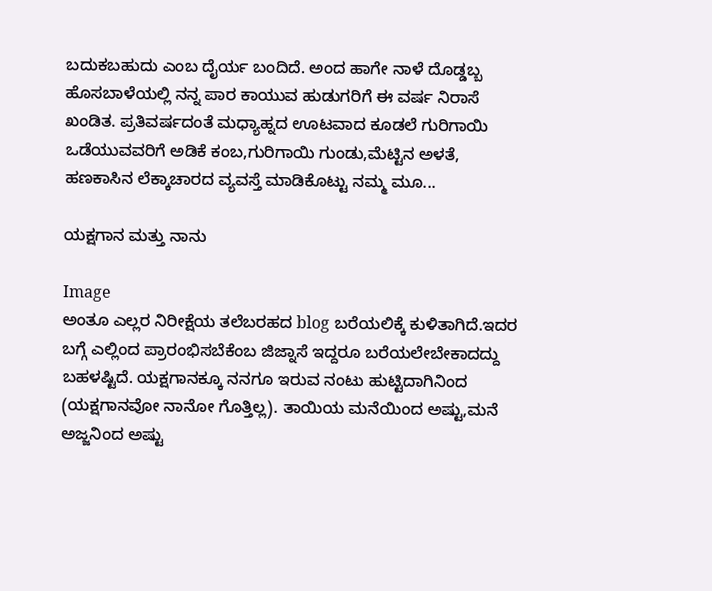ಬದುಕಬಹುದು ಎಂಬ ದೈರ್ಯ ಬಂದಿದೆ. ಅಂದ ಹಾಗೇ ನಾಳೆ ದೊಡ್ಡಬ್ಬ ಹೊಸಬಾಳೆಯಲ್ಲಿ ನನ್ನ ಪಾರ ಕಾಯುವ ಹುಡುಗರಿಗೆ ಈ ವರ್ಷ ನಿರಾಸೆ ಖಂಡಿತ. ಪ್ರತಿವರ್ಷದಂತೆ ಮಧ್ಯಾಹ್ನದ ಊಟವಾದ ಕೂಡಲೆ ಗುರಿಗಾಯಿ ಒಡೆಯುವವರಿಗೆ ಅಡಿಕೆ ಕಂಬ,ಗುರಿಗಾಯಿ ಗುಂಡು,ಮೆಟ್ಟಿನ ಅಳತೆ, ಹಣಕಾಸಿನ ಲೆಕ್ಕಾಚಾರದ ವ್ಯವಸ್ತೆ ಮಾಡಿಕೊಟ್ಟು ನಮ್ಮ ಮೂ...

ಯಕ್ಷಗಾನ ಮತ್ತು ನಾನು

Image
ಅಂತೂ ಎಲ್ಲರ ನಿರೀಕ್ಷೆಯ ತಲೆಬರಹದ blog ಬರೆಯಲಿಕ್ಕೆ ಕುಳಿತಾಗಿದೆ.ಇದರ ಬಗ್ಗೆ ಎಲ್ಲಿಂದ ಪ್ರಾರಂಭಿಸಬೆಕೆಂಬ ಜಿಜ್ನಾಸೆ ಇದ್ದರೂ ಬರೆಯಲೇಬೇಕಾದದ್ದು ಬಹಳಷ್ಟಿದೆ. ಯಕ್ಷಗಾನಕ್ಕೂ ನನಗೂ ಇರುವ ನಂಟು ಹುಟ್ಟಿದಾಗಿನಿಂದ (ಯಕ್ಷಗಾನವೋ ನಾನೋ ಗೊತ್ತಿಲ್ಲ). ತಾಯಿಯ ಮನೆಯಿಂದ ಅಷ್ಟು,ಮನೆ ಅಜ್ಜನಿಂದ ಅಷ್ಟು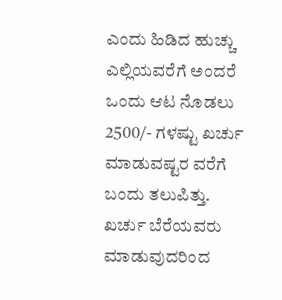ಎಂದು ಹಿಡಿದ ಹುಚ್ಚು ಎಲ್ಲಿಯವರೆಗೆ ಅಂದರೆ ಒಂದು ಆಟ ನೊಡಲು 2500/- ಗಳಷ್ಟು ಖರ್ಚು ಮಾಡುವಷ್ಟರ ವರೆಗೆ ಬಂದು ತಲುಪಿತ್ತು. ಖರ್ಚು ಬೆರೆಯವರು ಮಾಡುವುದರಿಂದ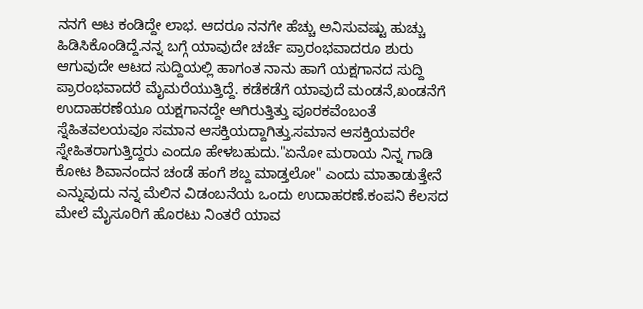ನನಗೆ ಆಟ ಕಂಡಿದ್ದೇ ಲಾಭ. ಆದರೂ ನನಗೇ ಹೆಚ್ಚು ಅನಿಸುವಷ್ಟು ಹುಚ್ಚು ಹಿಡಿಸಿಕೊಂಡಿದ್ದೆ.ನನ್ನ ಬಗ್ಗೆ ಯಾವುದೇ ಚರ್ಚೆ ಪ್ರಾರಂಭವಾದರೂ ಶುರು ಆಗುವುದೇ ಆಟದ ಸುದ್ದಿಯಲ್ಲಿ ಹಾಗಂತ ನಾನು ಹಾಗೆ ಯಕ್ಷಗಾನದ ಸುದ್ದಿ ಪ್ರಾರಂಭವಾದರೆ ಮೈಮರೆಯುತ್ತಿದ್ದೆ. ಕಡೆಕಡೆಗೆ ಯಾವುದೆ ಮಂಡನೆ,ಖಂಡನೆಗೆ ಉದಾಹರಣೆಯೂ ಯಕ್ಷಗಾನದ್ದೇ ಆಗಿರುತ್ತಿತ್ತು ಪೂರಕವೆಂಬಂತೆ ಸ್ನೆಹಿತವಲಯವೂ ಸಮಾನ ಆಸಕ್ತಿಯದ್ದಾಗಿತ್ತು.ಸಮಾನ ಆಸಕ್ತಿಯವರೇ ಸ್ನೇಹಿತರಾಗುತ್ತಿದ್ದರು ಎಂದೂ ಹೇಳಬಹುದು."ಏನೋ ಮರಾಯ ನಿನ್ನ ಗಾಡಿ ಕೋಟ ಶಿವಾನಂದನ ಚಂಡೆ ಹಂಗೆ ಶಬ್ದ ಮಾಡ್ತಲೋ" ಎಂದು ಮಾತಾಡುತ್ತೇನೆ ಎನ್ನುವುದು ನನ್ನ ಮೆಲಿನ ವಿಡಂಬನೆಯ ಒಂದು ಉದಾಹರಣೆ.ಕಂಪನಿ ಕೆಲಸದ ಮೇಲೆ ಮೈಸೂರಿಗೆ ಹೊರಟು ನಿಂತರೆ ಯಾವ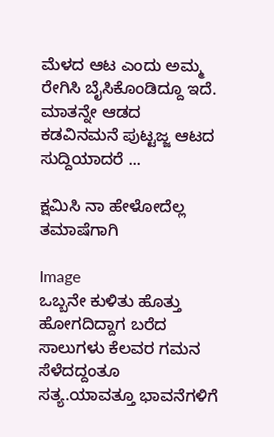ಮೆಳದ ಆಟ ಎಂದು ಅಮ್ಮ ರೇಗಿಸಿ ಬೈಸಿಕೊಂಡಿದ್ದೂ ಇದೆ. ಮಾತನ್ನೇ ಆಡದ ಕಡವಿನಮನೆ ಪುಟ್ಟಜ್ಜ ಆಟದ ಸುದ್ದಿಯಾದರೆ ...

ಕ್ಷಮಿಸಿ ನಾ ಹೇಳೋದೆಲ್ಲ ತಮಾಷೆಗಾಗಿ

Image
ಒಬ್ಬನೇ ಕುಳಿತು ಹೊತ್ತು ಹೋಗದಿದ್ದಾಗ ಬರೆದ ಸಾಲುಗಳು ಕೆಲವರ ಗಮನ ಸೆಳೆದದ್ದಂತೂ ಸತ್ಯ.ಯಾವತ್ತೂ ಭಾವನೆಗಳಿಗೆ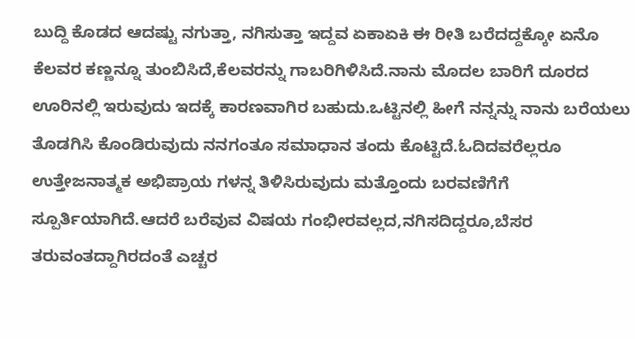ಬುದ್ದಿ ಕೊಡದ ಆದಷ್ಟು ನಗುತ್ತಾ, ನಗಿಸುತ್ತಾ ಇದ್ದವ ಏಕಾಏಕಿ ಈ ರೀತಿ ಬರೆದದ್ದಕ್ಕೋ ಏನೊ ಕೆಲವರ ಕಣ್ಣನ್ನೂ ತುಂಬಿಸಿದೆ,ಕೆಲವರನ್ನು ಗಾಬರಿಗಿಳಿಸಿದೆ.ನಾನು ಮೊದಲ ಬಾರಿಗೆ ದೂರದ ಊರಿನಲ್ಲಿ ಇರುವುದು ಇದಕ್ಕೆ ಕಾರಣವಾಗಿರ ಬಹುದು.ಒಟ್ಟಿನಲ್ಲಿ ಹೀಗೆ ನನ್ನನ್ನು ನಾನು ಬರೆಯಲು ತೊಡಗಿಸಿ ಕೊಂಡಿರುವುದು ನನಗಂತೂ ಸಮಾಧಾನ ತಂದು ಕೊಟ್ಟಿದೆ.ಓದಿದವರೆಲ್ಲರೂ ಉತ್ತೇಜನಾತ್ಮಕ ಅಭಿಪ್ರಾಯ ಗಳನ್ನ ತಿಳಿಸಿರುವುದು ಮತ್ತೊಂದು ಬರವಣಿಗೆಗೆ ಸ್ಪೂರ್ತಿಯಾಗಿದೆ.ಆದರೆ ಬರೆವುವ ವಿಷಯ ಗಂಭೀರವಲ್ಲದ,ನಗಿಸದಿದ್ದರೂ,ಬೆಸರ ತರುವಂತದ್ದಾಗಿರದಂತೆ ಎಚ್ಚರ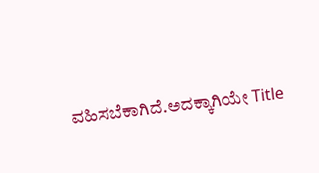ವಹಿಸಬೆಕಾಗಿದೆ.ಅದಕ್ಕಾಗಿಯೇ Title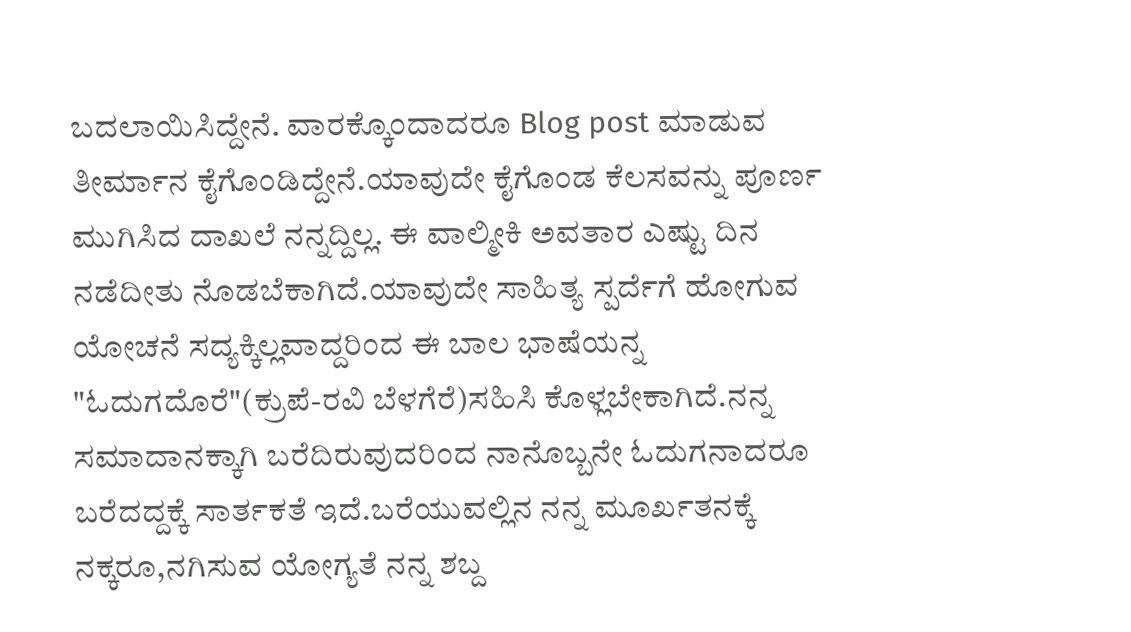ಬದಲಾಯಿಸಿದ್ದೇನೆ. ವಾರಕ್ಕೊಂದಾದರೂ Blog post ಮಾಡುವ ತೀರ್ಮಾನ ಕೈಗೊಂಡಿದ್ದೇನೆ.ಯಾವುದೇ ಕೈಗೊಂಡ ಕೆಲಸವನ್ನು ಪೂರ್ಣ ಮುಗಿಸಿದ ದಾಖಲೆ ನನ್ನದ್ದಿಲ್ಲ. ಈ ವಾಲ್ಮೀಕಿ ಅವತಾರ ಎಷ್ಟು ದಿನ ನಡೆದೀತು ನೊಡಬೆಕಾಗಿದೆ.ಯಾವುದೇ ಸಾಹಿತ್ಯ ಸ್ಪರ್ದೆಗೆ ಹೋಗುವ ಯೋಚನೆ ಸದ್ಯಕ್ಕಿಲ್ಲವಾದ್ದರಿಂದ ಈ ಬಾಲ ಭಾಷೆಯನ್ನ "ಓದುಗದೊರೆ"(ಕ್ರುಪೆ-ರವಿ ಬೆಳಗೆರೆ)ಸಹಿಸಿ ಕೊಳ್ಲಬೇಕಾಗಿದೆ.ನನ್ನ ಸಮಾದಾನಕ್ಕಾಗಿ ಬರೆದಿರುವುದರಿಂದ ನಾನೊಬ್ಬನೇ ಓದುಗನಾದರೂ ಬರೆದದ್ದಕ್ಕೆ ಸಾರ್ತಕತೆ ಇದೆ.ಬರೆಯುವಲ್ಲಿನ ನನ್ನ ಮೂರ್ಖತನಕ್ಕೆ ನಕ್ಕರೂ,ನಗಿಸುವ ಯೋಗ್ಯತೆ ನನ್ನ ಶಬ್ದ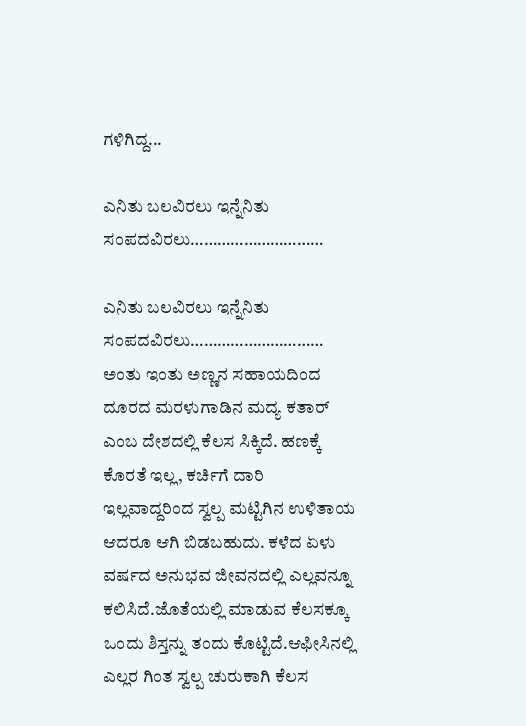ಗಳಿಗಿದ್ದ...

ಎನಿತು ಬಲವಿರಲು ಇನ್ನೆನಿತು ಸಂಪದವಿರಲು…………………………

ಎನಿತು ಬಲವಿರಲು ಇನ್ನೆನಿತು ಸಂಪದವಿರಲು………………………… ಅಂತು ಇಂತು ಅಣ್ಣನ ಸಹಾಯದಿಂದ ದೂರದ ಮರಳುಗಾಡಿನ ಮದ್ಯ ಕತಾರ್ ಎಂಬ ದೇಶದಲ್ಲಿ ಕೆಲಸ ಸಿಕ್ಕಿದೆ. ಹಣಕ್ಕೆ ಕೊರತೆ ಇಲ್ಲ, ಕರ್ಚಿಗೆ ದಾರಿ ಇಲ್ಲವಾದ್ದರಿಂದ ಸ್ವಲ್ಪ ಮಟ್ಟಿಗಿನ ಉಳಿತಾಯ ಆದರೂ ಆಗಿ ಬಿಡಬಹುದು. ಕಳೆದ ಏಳು ವರ್ಷದ ಅನುಭವ ಜೀವನದಲ್ಲಿ ಎಲ್ಲವನ್ನೂ ಕಲಿಸಿದೆ.ಜೊತೆಯಲ್ಲಿ ಮಾಡುವ ಕೆಲಸಕ್ಕೂ ಒಂದು ಶಿಸ್ತನ್ನು ತಂದು ಕೊಟ್ಟಿದೆ.ಆಫೀಸಿನಲ್ಲಿ ಎಲ್ಲರ ಗಿಂತ ಸ್ವಲ್ಪ ಚುರುಕಾಗಿ ಕೆಲಸ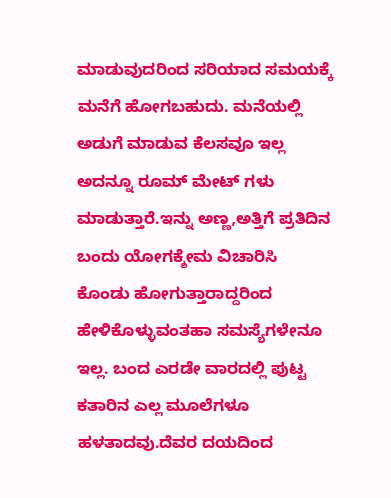ಮಾಡುವುದರಿಂದ ಸರಿಯಾದ ಸಮಯಕ್ಕೆ ಮನೆಗೆ ಹೋಗಬಹುದು. ಮನೆಯಲ್ಲಿ ಅಡುಗೆ ಮಾಡುವ ಕೆಲಸವೂ ಇಲ್ಲ ಅದನ್ನೂ ರೂಮ್ ಮೇಟ್ ಗಳು ಮಾಡುತ್ತಾರೆ.ಇನ್ನು ಅಣ್ಣ,ಅತ್ತಿಗೆ ಪ್ರತಿದಿನ ಬಂದು ಯೋಗಕ್ಶೇಮ ವಿಚಾರಿಸಿ ಕೊಂಡು ಹೋಗುತ್ತಾರಾದ್ದರಿಂದ ಹೇಳಿಕೊಳ್ಳುವಂತಹಾ ಸಮಸ್ಯೆಗಳೇನೂ ಇಲ್ಲ. ಬಂದ ಎರಡೇ ವಾರದಲ್ಲಿ ಪುಟ್ಟ ಕತಾರಿನ ಎಲ್ಲ ಮೂಲೆಗಳೂ ಹಳತಾದವು.ದೆವರ ದಯದಿಂದ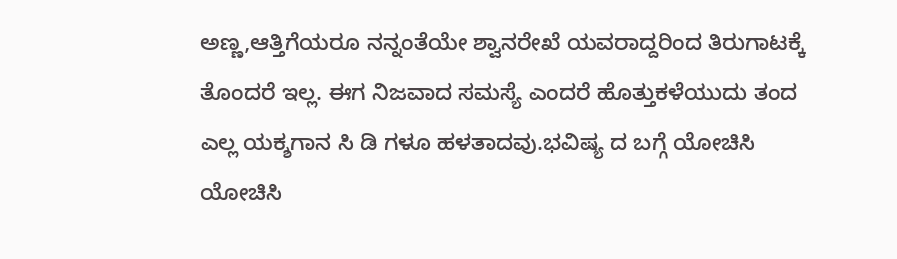ಅಣ್ಣ,ಆತ್ತಿಗೆಯರೂ ನನ್ನಂತೆಯೇ ಶ್ವಾನರೇಖೆ ಯವರಾದ್ದರಿಂದ ತಿರುಗಾಟಕ್ಕೆ ತೊಂದರೆ ಇಲ್ಲ. ಈಗ ನಿಜವಾದ ಸಮಸ್ಯೆ ಎಂದರೆ ಹೊತ್ತುಕಳೆಯುದು ತಂದ ಎಲ್ಲ ಯಕ್ಶಗಾನ ಸಿ ಡಿ ಗಳೂ ಹಳತಾದವು.ಭವಿಷ್ಯ ದ ಬಗ್ಗೆ ಯೋಚಿಸಿ ಯೋಚಿಸಿ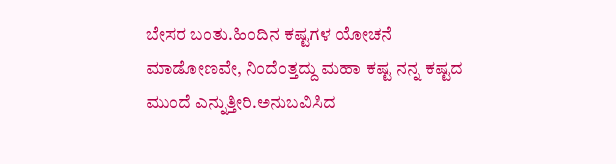ಬೇಸರ ಬಂತು.ಹಿಂದಿನ ಕಷ್ಟಗಳ ಯೋಚನೆ ಮಾಡೋಣವೇ, ನಿಂದೆಂತ್ತದ್ದು ಮಹಾ ಕಷ್ಟ ನನ್ನ ಕಷ್ಟದ ಮುಂದೆ ಎನ್ನುತ್ತೀರಿ.ಅನುಬವಿಸಿದ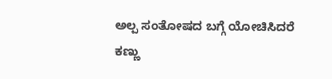ಅಲ್ಪ ಸಂತೋಷದ ಬಗ್ಗೆ ಯೋಚಿಸಿದರೆ ಕಣ್ಣು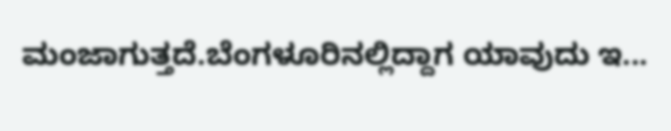ಮಂಜಾಗುತ್ತದೆ.ಬೆಂಗಳೂರಿನಲ್ಲಿದ್ದಾಗ ಯಾವುದು ಇ...